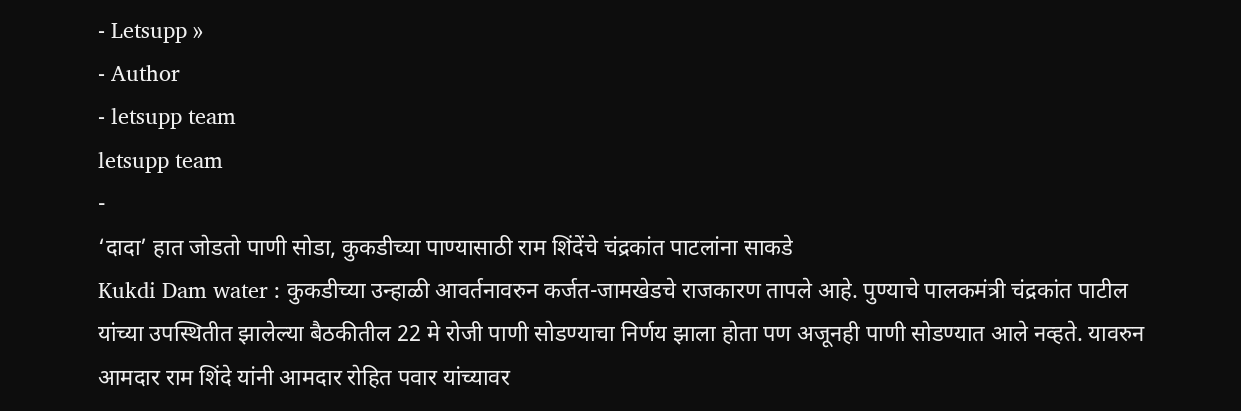- Letsupp »
- Author
- letsupp team
letsupp team
-
‘दादा’ हात जोडतो पाणी सोडा, कुकडीच्या पाण्यासाठी राम शिंदेंचे चंद्रकांत पाटलांना साकडे
Kukdi Dam water : कुकडीच्या उन्हाळी आवर्तनावरुन कर्जत-जामखेडचे राजकारण तापले आहे. पुण्याचे पालकमंत्री चंद्रकांत पाटील यांच्या उपस्थितीत झालेल्या बैठकीतील 22 मे रोजी पाणी सोडण्याचा निर्णय झाला होता पण अजूनही पाणी सोडण्यात आले नव्हते. यावरुन आमदार राम शिंदे यांनी आमदार रोहित पवार यांच्यावर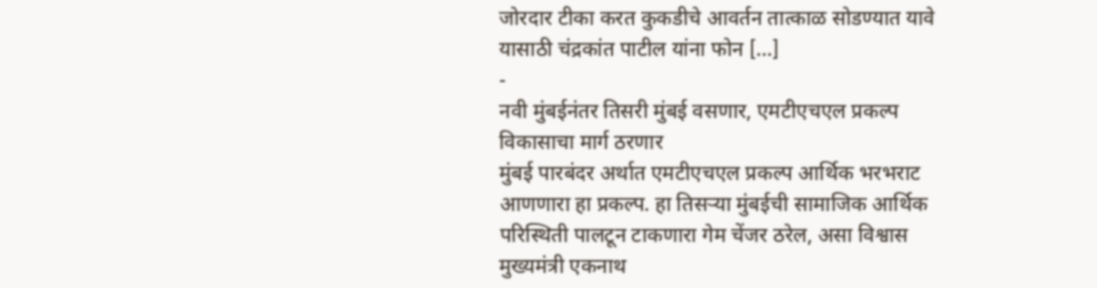जोरदार टीका करत कुकडीचे आवर्तन तात्काळ सोडण्यात यावे यासाठी चंद्रकांत पाटील यांना फोन […]
-
नवी मुंबईनंतर तिसरी मुंबई वसणार, एमटीएचएल प्रकल्प विकासाचा मार्ग ठरणार
मुंबई पारबंदर अर्थात एमटीएचएल प्रकल्प आर्थिक भरभराट आणणारा हा प्रकल्प. हा तिसऱ्या मुंबईची सामाजिक आर्थिक परिस्थिती पालटून टाकणारा गेम चेंजर ठरेल, असा विश्वास मुख्यमंत्री एकनाथ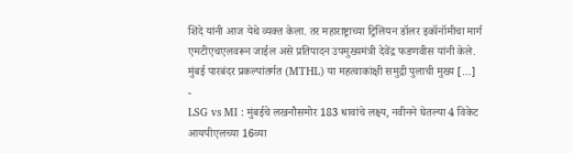शिंदे यांनी आज येथे व्यक्त केला. तर महाराष्ट्राच्या ट्रिलियन डॉलर इकॉनॉमीचा मार्ग एमटीएचएलवरून जाईल असे प्रतिपादन उपमुख्यमंत्री देवेंद्र फडणवीस यांनी केले. मुंबई पारबंदर प्रकल्पांतर्गत (MTHL) या महत्वाकांक्षी समुद्री पुलाची मुख्य […]
-
LSG vs MI : मुंबईचे लखनौसमोर 183 धावांचे लक्ष्य, नवीनने घेतल्या 4 विकेट
आयपीएलच्या 16व्या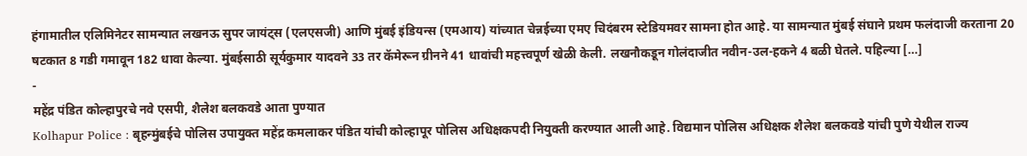हंगामातील एलिमिनेटर सामन्यात लखनऊ सुपर जायंट्स (एलएसजी) आणि मुंबई इंडियन्स (एमआय) यांच्यात चेन्नईच्या एमए चिदंबरम स्टेडियमवर सामना होत आहे. या सामन्यात मुंबई संघाने प्रथम फलंदाजी करताना 20 षटकात 8 गडी गमावून 182 धावा केल्या. मुंबईसाठी सूर्यकुमार यादवने 33 तर कॅमेरून ग्रीनने 41 धावांची महत्त्वपूर्ण खेळी केली. लखनौकडून गोलंदाजीत नवीन-उल-हकने 4 बळी घेतले. पहिल्या […]
-
महेंद्र पंडित कोल्हापुरचे नवे एसपी, शैलेश बलकवडे आता पुण्यात
Kolhapur Police : बृहन्मुंबईचे पोलिस उपायुक्त महेंद्र कमलाकर पंडित यांची कोल्हापूर पोलिस अधिक्षकपदी नियुक्ती करण्यात आली आहे. विद्यमान पोलिस अधिक्षक शैलेश बलकवडे यांची पुणे येथील राज्य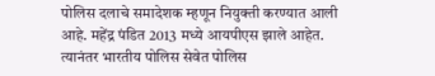पोलिस दलाचे समादेशक म्हणून नियुक्ती करण्यात आली आहे. महेंद्र पंडित 2013 मध्ये आयपीएस झाले आहेत. त्यानंतर भारतीय पोलिस सेवेत पोलिस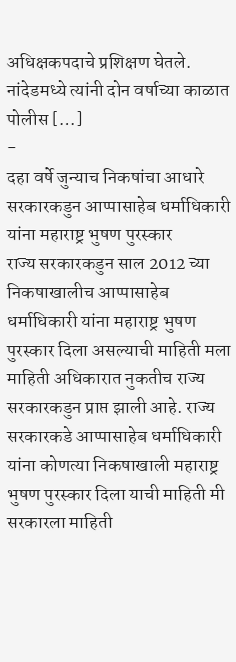अधिक्षकपदाचे प्रशिक्षण घेतले. नांदेडमध्ये त्यांनी दोन वर्षाच्या काळात पोलीस […]
-
दहा वर्षे जुन्याच निकषांचा आधारे सरकारकडुन आप्पासाहेब धर्माधिकारी यांना महाराष्ट्र भुषण पुरस्कार
राज्य सरकारकडुन साल 2012 च्या निकषाखालीच आप्पासाहेब धर्माधिकारी यांना महाराष्ट्र भुषण पुरस्कार दिला असल्याची माहिती मला माहिती अधिकारात नुकतीच राज्य सरकारकडुन प्राप्त झाली आहे. राज्य सरकारकडे आप्पासाहेब धर्माधिकारी यांना कोणत्या निकषाखाली महाराष्ट्र भुषण पुरस्कार दिला याची माहिती मी सरकारला माहिती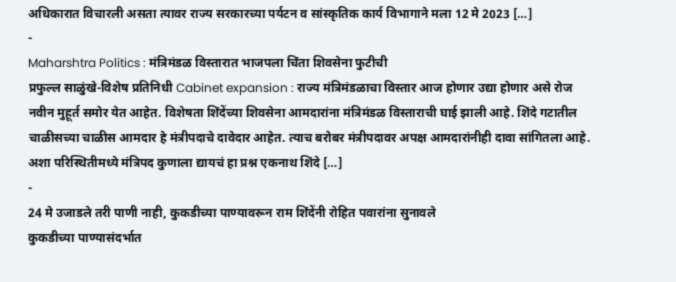अधिकारात विचारली असता त्यावर राज्य सरकारच्या पर्यटन व सांस्कृतिक कार्य विभागाने मला 12 मे 2023 […]
-
Maharshtra Politics : मंत्रिमंडळ विस्तारात भाजपला चिंता शिवसेना फुटीची
प्रफुल्ल साळुंखे-विशेष प्रतिनिधी Cabinet expansion : राज्य मंत्रिमंडळाचा विस्तार आज होणार उद्या होणार असे रोज नवीन मुहूर्त समोर येत आहेत. विशेषता शिंदेंच्या शिवसेना आमदारांना मंत्रिमंडळ विस्ताराची घाई झाली आहे. शिंदे गटातील चाळीसच्या चाळीस आमदार हे मंत्रीपदाचे दावेदार आहेत. त्याच बरोबर मंत्रीपदावर अपक्ष आमदारांनीही दावा सांगितला आहे. अशा परिस्थितीमध्ये मंत्रिपद कुणाला द्यायचं हा प्रश्न एकनाथ शिंदे […]
-
24 मे उजाडले तरी पाणी नाही, कुकडीच्या पाण्यावरून राम शिंदेंनी रोहित पवारांना सुनावले
कुकडीच्या पाण्यासंदर्भात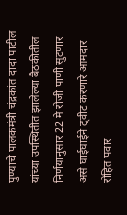पुण्याचे पालकमंत्री चंद्रकांत दादा पाटील यांच्या उपस्थितीत झालेल्या बैठकीतील निर्णयानुसार 22 मे रोजी पाणी सुटणार असे घाईघाईने ट्वीट करणारे आमदार रोहित पवार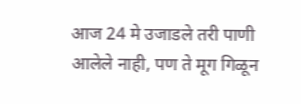आज 24 मे उजाडले तरी पाणी आलेले नाही, पण ते मूग गिळून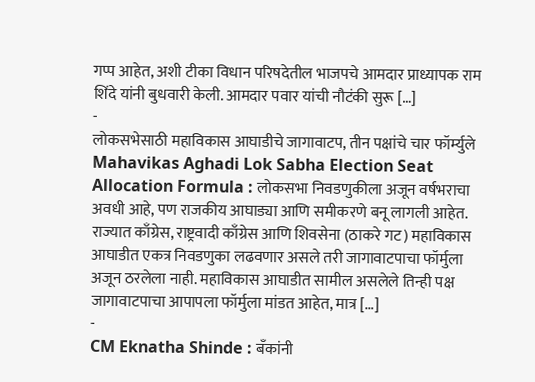गप्प आहेत, अशी टीका विधान परिषदेतील भाजपचे आमदार प्राध्यापक राम शिंदे यांनी बुधवारी केली. आमदार पवार यांची नौटंकी सुरू […]
-
लोकसभेसाठी महाविकास आघाडीचे जागावाटप, तीन पक्षांचे चार फॉर्म्युले
Mahavikas Aghadi Lok Sabha Election Seat Allocation Formula : लोकसभा निवडणुकीला अजून वर्षभराचा अवधी आहे, पण राजकीय आघाड्या आणि समीकरणे बनू लागली आहेत. राज्यात काँग्रेस, राष्ट्रवादी काँग्रेस आणि शिवसेना (ठाकरे गट) महाविकास आघाडीत एकत्र निवडणुका लढवणार असले तरी जागावाटपाचा फॉर्मुला अजून ठरलेला नाही. महाविकास आघाडीत सामील असलेले तिन्ही पक्ष जागावाटपाचा आपापला फॉर्मुला मांडत आहेत, मात्र […]
-
CM Eknatha Shinde : बँकांनी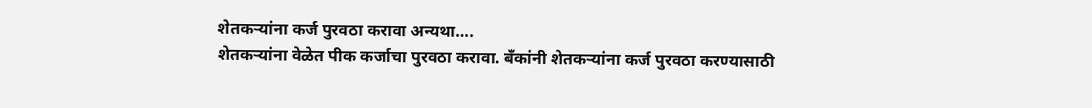शेतकऱ्यांना कर्ज पुरवठा करावा अन्यथा….
शेतकऱ्यांना वेळेत पीक कर्जाचा पुरवठा करावा. बँकांनी शेतकऱ्यांना कर्ज पुरवठा करण्यासाठी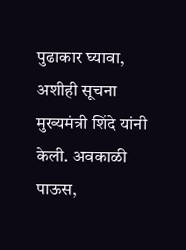पुढाकार घ्यावा, अशीही सूचना मुख्यमंत्री शिंदे यांनी केली. अवकाळी पाऊस,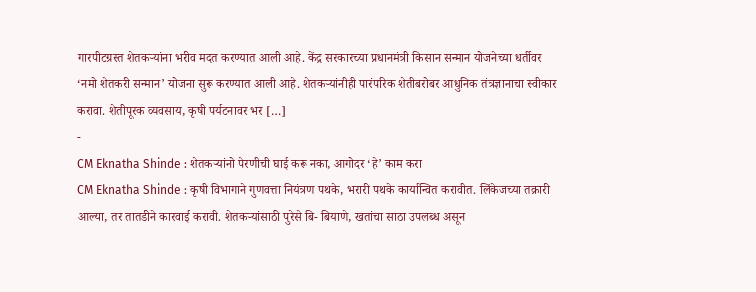गारपीटग्रस्त शेतकऱ्यांना भरीव मदत करण्यात आली आहे. केंद्र सरकारच्या प्रधानमंत्री किसान सन्मान योजनेच्या धर्तीवर ‘नमो शेतकरी सन्मान’ योजना सुरू करण्यात आली आहे. शेतकऱ्यांनीही पारंपरिक शेतीबरोबर आधुनिक तंत्रज्ञानाचा स्वीकार करावा. शेतीपूरक व्यवसाय, कृषी पर्यटनावर भर […]
-
CM Eknatha Shinde : शेतकऱ्यांनो पेरणीची घाई करू नका, आगोदर ‘हे’ काम करा
CM Eknatha Shinde : कृषी विभागाने गुणवत्ता नियंत्रण पथके, भरारी पथके कार्यान्वित करावीत. लिंकेजच्या तक्रारी आल्या, तर तातडीने कारवाई करावी. शेतकऱ्यांसाठी पुरेसे बि- बियाणे, खतांचा साठा उपलब्ध असून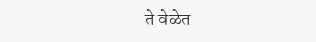ते वेळेत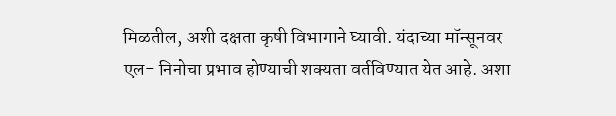मिळतील, अशी दक्षता कृषी विभागाने घ्यावी. यंदाच्या मॉन्सूनवर एल- निनोचा प्रभाव होण्याची शक्यता वर्तविण्यात येत आहे. अशा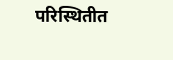परिस्थितीत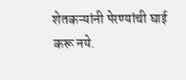शेतकऱ्यांनी पेरण्यांची घाई करू नये.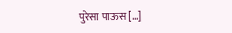पुरेसा पाऊस […]